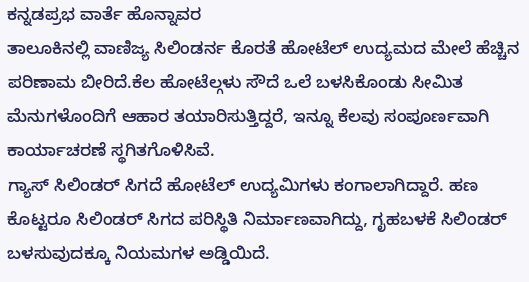ಕನ್ನಡಪ್ರಭ ವಾರ್ತೆ ಹೊನ್ನಾವರ
ತಾಲೂಕಿನಲ್ಲಿ ವಾಣಿಜ್ಯ ಸಿಲಿಂಡರ್ನ ಕೊರತೆ ಹೋಟೆಲ್ ಉದ್ಯಮದ ಮೇಲೆ ಹೆಚ್ಚಿನ ಪರಿಣಾಮ ಬೀರಿದೆ.ಕೆಲ ಹೋಟೆಲ್ಗಳು ಸೌದೆ ಒಲೆ ಬಳಸಿಕೊಂಡು ಸೀಮಿತ ಮೆನುಗಳೊಂದಿಗೆ ಆಹಾರ ತಯಾರಿಸುತ್ತಿದ್ದರೆ, ಇನ್ನೂ ಕೆಲವು ಸಂಪೂರ್ಣವಾಗಿ ಕಾರ್ಯಾಚರಣೆ ಸ್ಥಗಿತಗೊಳಿಸಿವೆ.
ಗ್ಯಾಸ್ ಸಿಲಿಂಡರ್ ಸಿಗದೆ ಹೋಟೆಲ್ ಉದ್ಯಮಿಗಳು ಕಂಗಾಲಾಗಿದ್ದಾರೆ. ಹಣ ಕೊಟ್ಟರೂ ಸಿಲಿಂಡರ್ ಸಿಗದ ಪರಿಸ್ಥಿತಿ ನಿರ್ಮಾಣವಾಗಿದ್ದು, ಗೃಹಬಳಕೆ ಸಿಲಿಂಡರ್ ಬಳಸುವುದಕ್ಕೂ ನಿಯಮಗಳ ಅಡ್ಡಿಯಿದೆ.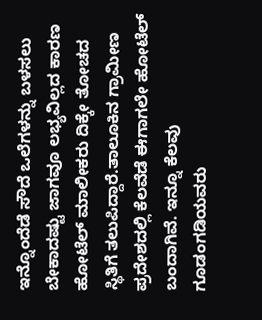ಇನ್ನೊಂದೆಡೆ ಸೌದೆ ಒಲೆಗಳನ್ನು ಬಳಸಲು ಬೇಕಾದಷ್ಟು ಜಾಗವೂ ಲಭ್ಯವಿಲ್ಲದ ಕಾರಣ ಹೋಟೆಲ್ ಮಾಲೀಕರು ದಿಕ್ಕೇ ತೋಚದ ಸ್ಥಿತಿಗೆ ತಲುಪಿದ್ದಾರೆ.ತಾಲೂಕಿನ ಗ್ರಾಮೀಣ ಪ್ರದೇಶದಲ್ಲಿ ಕೆಲವೆಡೆ ಈಗಾಗಲೇ ಹೋಟೆಲ್ ಬಂದಾಗಿವೆ. ಇನ್ನೂ ಕೆಲವು ಗೂಡಂಗಡಿಯವರು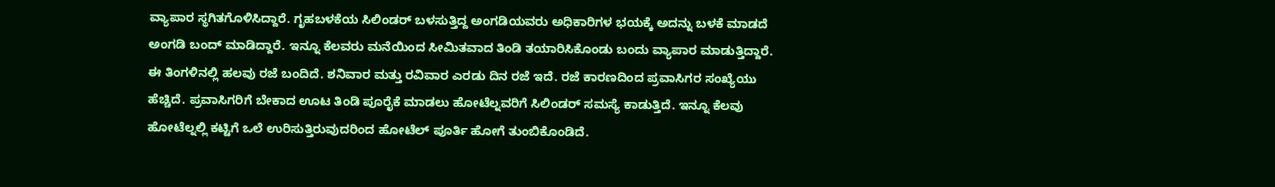ವ್ಯಾಪಾರ ಸ್ಥಗಿತಗೊಳಿಸಿದ್ದಾರೆ. ಗೃಹಬಳಕೆಯ ಸಿಲಿಂಡರ್ ಬಳಸುತ್ತಿದ್ದ ಅಂಗಡಿಯವರು ಅಧಿಕಾರಿಗಳ ಭಯಕ್ಕೆ ಅದನ್ನು ಬಳಕೆ ಮಾಡದೆ ಅಂಗಡಿ ಬಂದ್ ಮಾಡಿದ್ದಾರೆ. ಇನ್ನೂ ಕೆಲವರು ಮನೆಯಿಂದ ಸೀಮಿತವಾದ ತಿಂಡಿ ತಯಾರಿಸಿಕೊಂಡು ಬಂದು ವ್ಯಾಪಾರ ಮಾಡುತ್ತಿದ್ದಾರೆ.
ಈ ತಿಂಗಳಿನಲ್ಲಿ ಹಲವು ರಜೆ ಬಂದಿದೆ. ಶನಿವಾರ ಮತ್ತು ರವಿವಾರ ಎರಡು ದಿನ ರಜೆ ಇದೆ. ರಜೆ ಕಾರಣದಿಂದ ಪ್ರವಾಸಿಗರ ಸಂಖ್ಯೆಯು ಹೆಚ್ಚಿದೆ. ಪ್ರವಾಸಿಗರಿಗೆ ಬೇಕಾದ ಊಟ ತಿಂಡಿ ಪೂರೈಕೆ ಮಾಡಲು ಹೋಟೆಲ್ನವರಿಗೆ ಸಿಲಿಂಡರ್ ಸಮಸ್ಯೆ ಕಾಡುತ್ತಿದೆ. ಇನ್ನೂ ಕೆಲವು ಹೋಟೆಲ್ನಲ್ಲಿ ಕಟ್ಟಿಗೆ ಒಲೆ ಉರಿಸುತ್ತಿರುವುದರಿಂದ ಹೋಟೆಲ್ ಪೂರ್ತಿ ಹೋಗೆ ತುಂಬಿಕೊಂಡಿದೆ.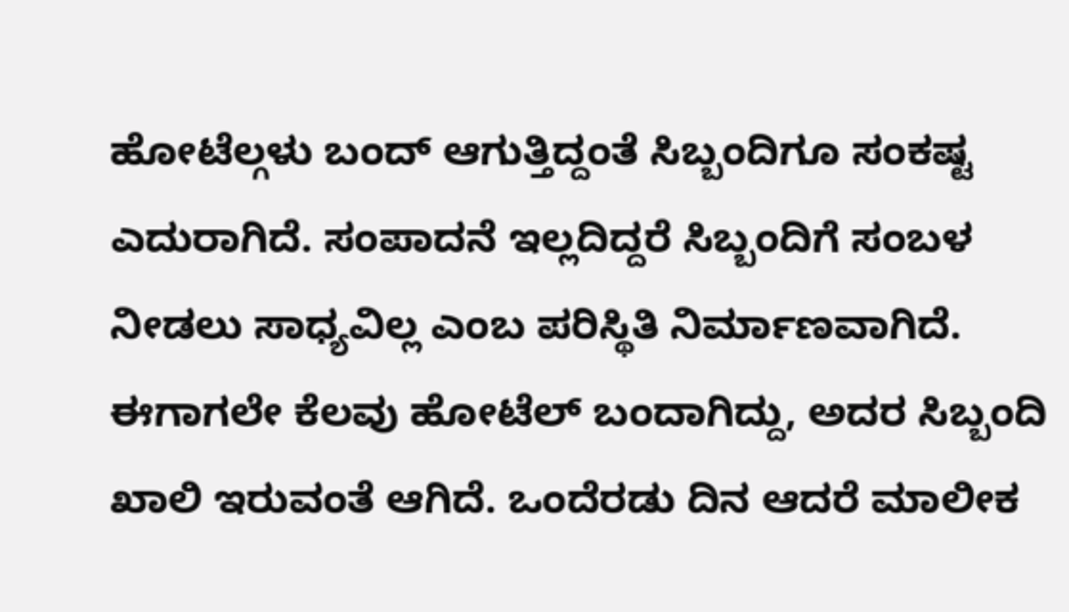ಹೋಟೆಲ್ಗಳು ಬಂದ್ ಆಗುತ್ತಿದ್ದಂತೆ ಸಿಬ್ಬಂದಿಗೂ ಸಂಕಷ್ಟ ಎದುರಾಗಿದೆ. ಸಂಪಾದನೆ ಇಲ್ಲದಿದ್ದರೆ ಸಿಬ್ಬಂದಿಗೆ ಸಂಬಳ ನೀಡಲು ಸಾಧ್ಯವಿಲ್ಲ ಎಂಬ ಪರಿಸ್ಥಿತಿ ನಿರ್ಮಾಣವಾಗಿದೆ. ಈಗಾಗಲೇ ಕೆಲವು ಹೋಟೆಲ್ ಬಂದಾಗಿದ್ದು, ಅದರ ಸಿಬ್ಬಂದಿ ಖಾಲಿ ಇರುವಂತೆ ಆಗಿದೆ. ಒಂದೆರಡು ದಿನ ಆದರೆ ಮಾಲೀಕ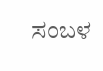ಸಂಬಳ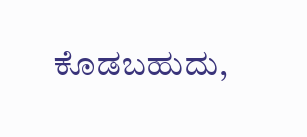ಕೊಡಬಹುದು,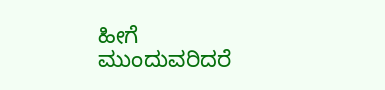ಹೀಗೆ ಮುಂದುವರಿದರೆ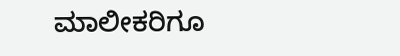ಮಾಲೀಕರಿಗೂ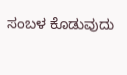ಸಂಬಳ ಕೊಡುವುದು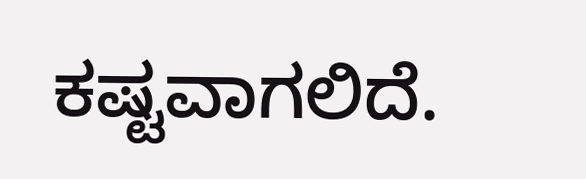ಕಷ್ಟವಾಗಲಿದೆ.